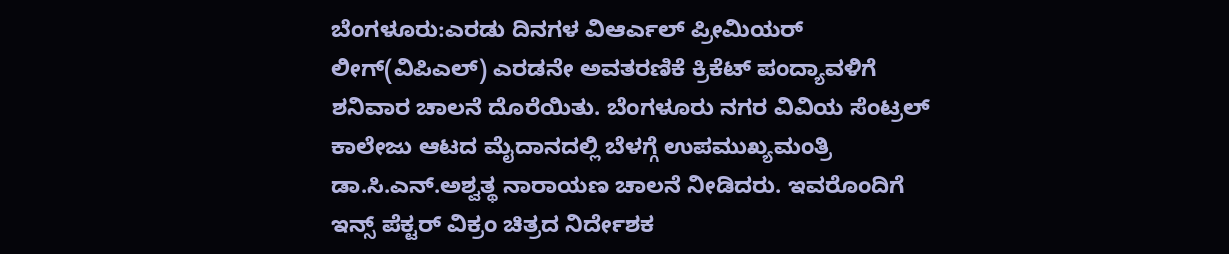ಬೆಂಗಳೂರು:ಎರಡು ದಿನಗಳ ವಿಆರ್ಎಲ್ ಪ್ರೀಮಿಯರ್ ಲೀಗ್(ವಿಪಿಎಲ್) ಎರಡನೇ ಅವತರಣಿಕೆ ಕ್ರಿಕೆಟ್ ಪಂದ್ಯಾವಳಿಗೆ ಶನಿವಾರ ಚಾಲನೆ ದೊರೆಯಿತು. ಬೆಂಗಳೂರು ನಗರ ವಿವಿಯ ಸೆಂಟ್ರಲ್ ಕಾಲೇಜು ಆಟದ ಮೈದಾನದಲ್ಲಿ ಬೆಳಗ್ಗೆ ಉಪಮುಖ್ಯಮಂತ್ರಿ ಡಾ.ಸಿ.ಎನ್.ಅಶ್ವತ್ಥ ನಾರಾಯಣ ಚಾಲನೆ ನೀಡಿದರು. ಇವರೊಂದಿಗೆ ಇನ್ಸ್ ಪೆಕ್ಟರ್ ವಿಕ್ರಂ ಚಿತ್ರದ ನಿರ್ದೇಶಕ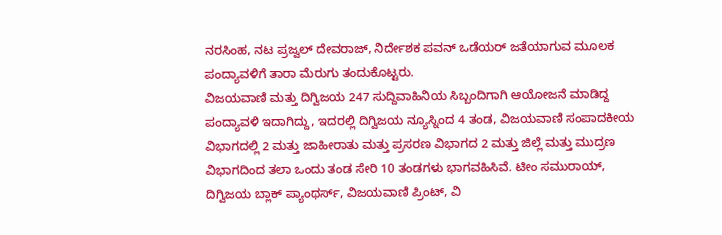ನರಸಿಂಹ, ನಟ ಪ್ರಜ್ವಲ್ ದೇವರಾಜ್, ನಿರ್ದೇಶಕ ಪವನ್ ಒಡೆಯರ್ ಜತೆಯಾಗುವ ಮೂಲಕ ಪಂದ್ಯಾವಳಿಗೆ ತಾರಾ ಮೆರುಗು ತಂದುಕೊಟ್ಟರು.
ವಿಜಯವಾಣಿ ಮತ್ತು ದಿಗ್ವಿಜಯ 247 ಸುದ್ದಿವಾಹಿನಿಯ ಸಿಬ್ಬಂದಿಗಾಗಿ ಆಯೋಜನೆ ಮಾಡಿದ್ದ ಪಂದ್ಯಾವಳಿ ಇದಾಗಿದ್ದು, ಇದರಲ್ಲಿ ದಿಗ್ವಿಜಯ ನ್ಯೂಸ್ನಿಂದ 4 ತಂಡ, ವಿಜಯವಾಣಿ ಸಂಪಾದಕೀಯ ವಿಭಾಗದಲ್ಲಿ 2 ಮತ್ತು ಜಾಹೀರಾತು ಮತ್ತು ಪ್ರಸರಣ ವಿಭಾಗದ 2 ಮತ್ತು ಜಿಲ್ಲೆ ಮತ್ತು ಮುದ್ರಣ ವಿಭಾಗದಿಂದ ತಲಾ ಒಂದು ತಂಡ ಸೇರಿ 10 ತಂಡಗಳು ಭಾಗವಹಿಸಿವೆ. ಟೀಂ ಸಮುರಾಯ್, ದಿಗ್ವಿಜಯ ಬ್ಲಾಕ್ ಪ್ಯಾಂಥರ್ಸ್, ವಿಜಯವಾಣಿ ಪ್ರಿಂಟ್, ವಿ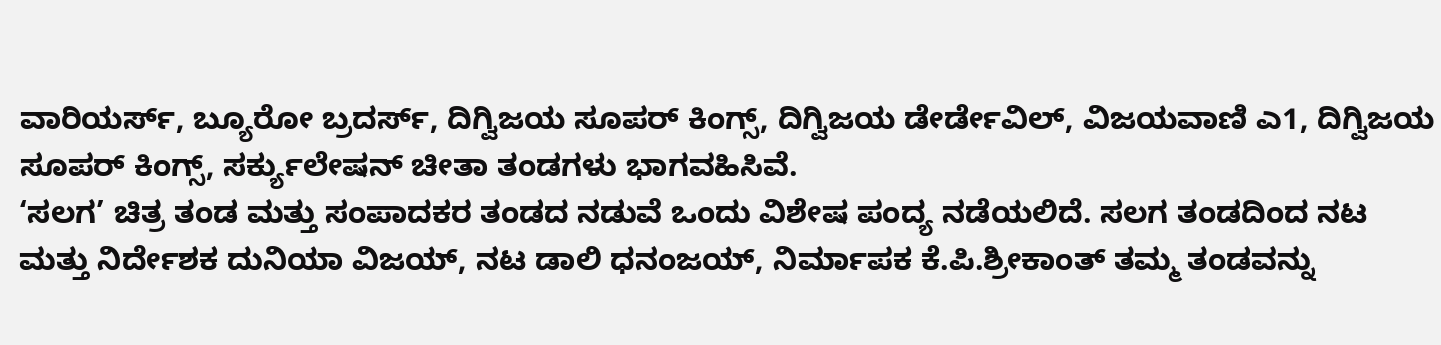ವಾರಿಯರ್ಸ್, ಬ್ಯೂರೋ ಬ್ರದರ್ಸ್, ದಿಗ್ವಿಜಯ ಸೂಪರ್ ಕಿಂಗ್ಸ್, ದಿಗ್ವಿಜಯ ಡೇರ್ಡೇವಿಲ್, ವಿಜಯವಾಣಿ ಎ1, ದಿಗ್ವಿಜಯ ಸೂಪರ್ ಕಿಂಗ್ಸ್, ಸರ್ಕ್ಯುಲೇಷನ್ ಚೀತಾ ತಂಡಗಳು ಭಾಗವಹಿಸಿವೆ.
‘ಸಲಗ’ ಚಿತ್ರ ತಂಡ ಮತ್ತು ಸಂಪಾದಕರ ತಂಡದ ನಡುವೆ ಒಂದು ವಿಶೇಷ ಪಂದ್ಯ ನಡೆಯಲಿದೆ. ಸಲಗ ತಂಡದಿಂದ ನಟ ಮತ್ತು ನಿರ್ದೇಶಕ ದುನಿಯಾ ವಿಜಯ್, ನಟ ಡಾಲಿ ಧನಂಜಯ್, ನಿರ್ಮಾಪಕ ಕೆ.ಪಿ.ಶ್ರೀಕಾಂತ್ ತಮ್ಮ ತಂಡವನ್ನು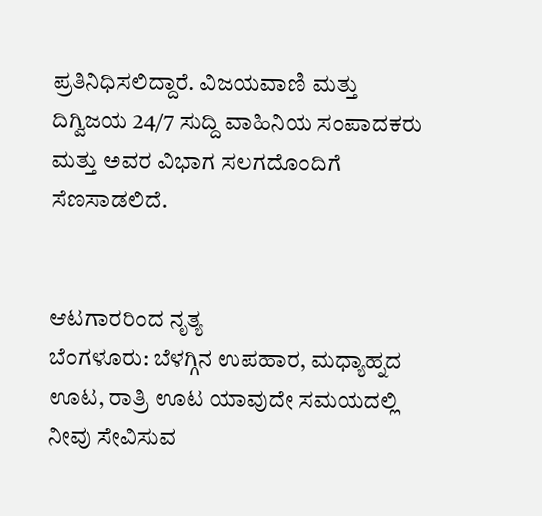ಪ್ರತಿನಿಧಿಸಲಿದ್ದಾರೆ. ವಿಜಯವಾಣಿ ಮತ್ತು ದಿಗ್ವಿಜಯ 24/7 ಸುದ್ದಿ ವಾಹಿನಿಯ ಸಂಪಾದಕರು ಮತ್ತು ಅವರ ವಿಭಾಗ ಸಲಗದೊಂದಿಗೆ ಸೆಣಸಾಡಲಿದೆ.


ಆಟಗಾರರಿಂದ ನೃತ್ಯ
ಬೆಂಗಳೂರು: ಬೆಳಗ್ಗಿನ ಉಪಹಾರ, ಮಧ್ಯಾಹ್ನದ ಊಟ, ರಾತ್ರಿ ಊಟ ಯಾವುದೇ ಸಮಯದಲ್ಲಿ ನೀವು ಸೇವಿಸುವ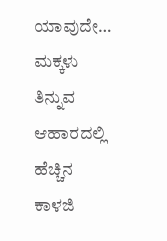ಯಾವುದೇ…
ಮಕ್ಕಳು ತಿನ್ನುವ ಆಹಾರದಲ್ಲಿ ಹೆಚ್ಚಿನ ಕಾಳಜಿ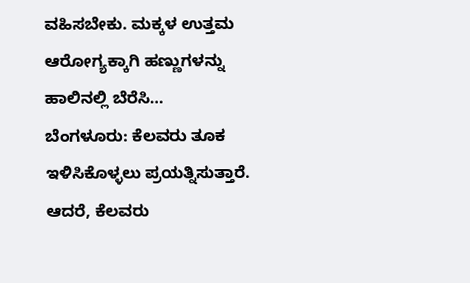ವಹಿಸಬೇಕು. ಮಕ್ಕಳ ಉತ್ತಮ ಆರೋಗ್ಯಕ್ಕಾಗಿ ಹಣ್ಣುಗಳನ್ನು ಹಾಲಿನಲ್ಲಿ ಬೆರೆಸಿ…
ಬೆಂಗಳೂರು: ಕೆಲವರು ತೂಕ ಇಳಿಸಿಕೊಳ್ಳಲು ಪ್ರಯತ್ನಿಸುತ್ತಾರೆ. ಆದರೆ, ಕೆಲವರು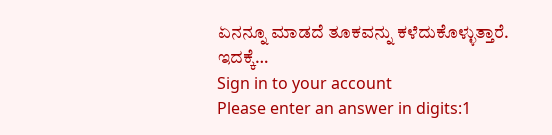ಏನನ್ನೂ ಮಾಡದೆ ತೂಕವನ್ನು ಕಳೆದುಕೊಳ್ಳುತ್ತಾರೆ. ಇದಕ್ಕೆ…
Sign in to your account
Please enter an answer in digits:1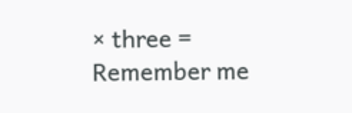× three =
Remember me